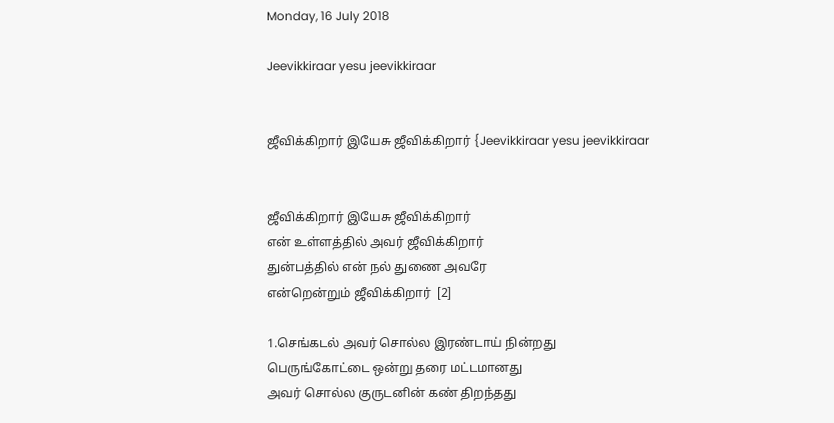Monday, 16 July 2018

Jeevikkiraar yesu jeevikkiraar


ஜீவிக்கிறார் இயேசு ஜீவிக்கிறார் {Jeevikkiraar yesu jeevikkiraar


ஜீவிக்கிறார் இயேசு ஜீவிக்கிறார்
என் உள்ளத்தில் அவர் ஜீவிக்கிறார்
துன்பத்தில் என் நல் துணை அவரே
என்றென்றும் ஜீவிக்கிறார்  [2]

1.செங்கடல் அவர் சொல்ல இரண்டாய் நின்றது
பெருங்கோட்டை ஒன்று தரை மட்டமானது
அவர் சொல்ல குருடனின் கண் திறந்தது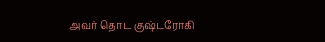அவர் தொட குஷ்டரோகி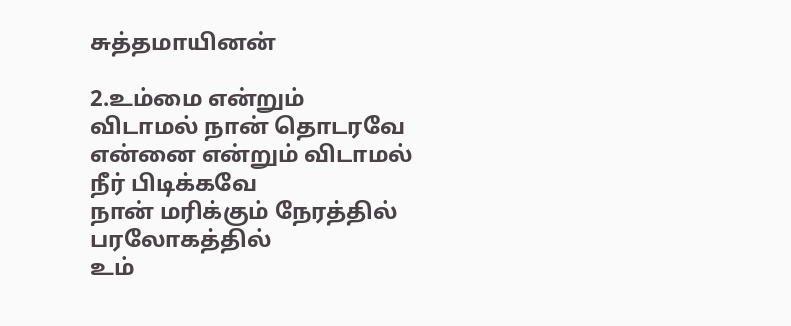சுத்தமாயினன்

2.உம்மை என்றும்  விடாமல் நான் தொடரவே
என்னை என்றும் விடாமல் நீர் பிடிக்கவே
நான் மரிக்கும் நேரத்தில் பரலோகத்தில்
உம்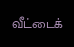வீட்டைக்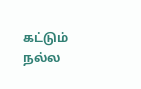கட்டும் நல்ல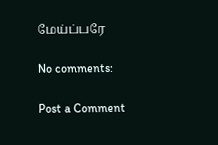மேய்ப்பரே

No comments:

Post a Comment